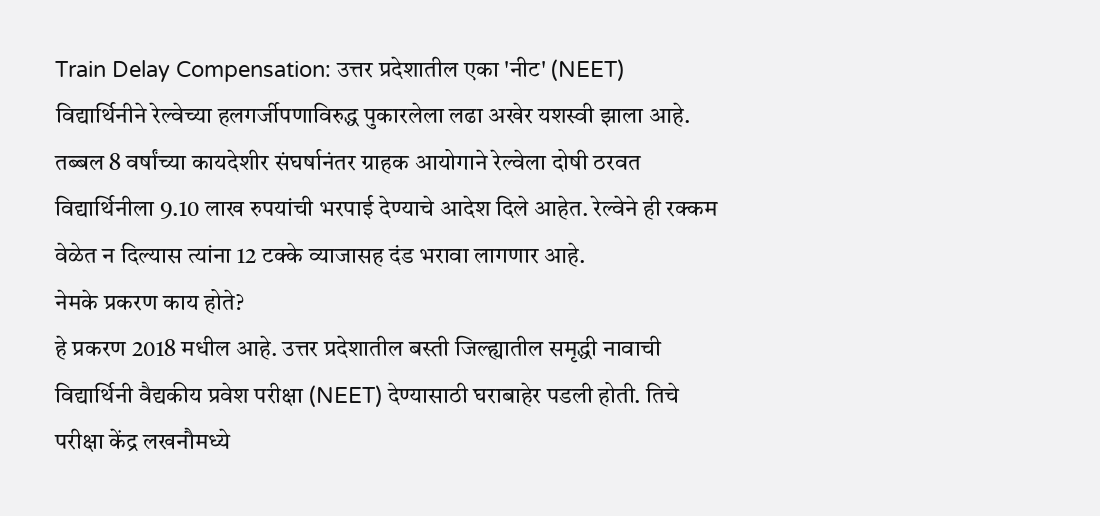Train Delay Compensation: उत्तर प्रदेशातील एका 'नीट' (NEET) विद्यार्थिनीने रेल्वेच्या हलगर्जीपणाविरुद्ध पुकारलेला लढा अखेर यशस्वी झाला आहे. तब्बल 8 वर्षांच्या कायदेशीर संघर्षानंतर ग्राहक आयोगाने रेल्वेला दोषी ठरवत विद्यार्थिनीला 9.10 लाख रुपयांची भरपाई देण्याचे आदेश दिले आहेत. रेल्वेने ही रक्कम वेळेत न दिल्यास त्यांना 12 टक्के व्याजासह दंड भरावा लागणार आहे.
नेमके प्रकरण काय होते?
हे प्रकरण 2018 मधील आहे. उत्तर प्रदेशातील बस्ती जिल्ह्यातील समृद्धी नावाची विद्यार्थिनी वैद्यकीय प्रवेश परीक्षा (NEET) देण्यासाठी घराबाहेर पडली होती. तिचे परीक्षा केंद्र लखनौमध्ये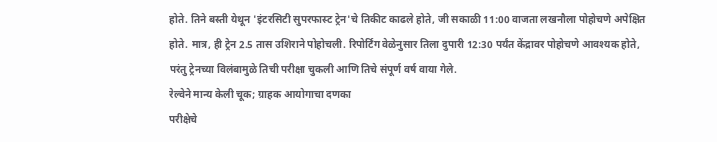होते. तिने बस्ती येथून 'इंटरसिटी सुपरफास्ट ट्रेन'चे तिकीट काढले होते, जी सकाळी 11:00 वाजता लखनौला पोहोचणे अपेक्षित होते. मात्र, ही ट्रेन 2.5 तास उशिराने पोहोचली. रिपोर्टिंग वेळेनुसार तिला दुपारी 12:30 पर्यंत केंद्रावर पोहोचणे आवश्यक होते, परंतु ट्रेनच्या विलंबामुळे तिची परीक्षा चुकली आणि तिचे संपूर्ण वर्ष वाया गेले.
रेल्वेने मान्य केली चूक; ग्राहक आयोगाचा दणका
परीक्षेचे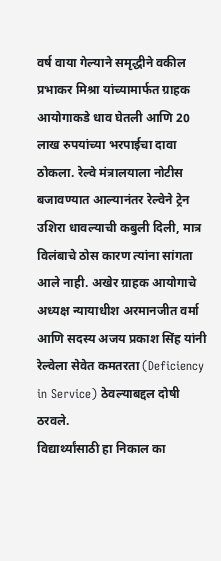वर्ष वाया गेल्याने समृद्धीने वकील प्रभाकर मिश्रा यांच्यामार्फत ग्राहक आयोगाकडे धाव घेतली आणि 20 लाख रुपयांच्या भरपाईचा दावा ठोकला. रेल्वे मंत्रालयाला नोटीस बजावण्यात आल्यानंतर रेल्वेने ट्रेन उशिरा धावल्याची कबुली दिली, मात्र विलंबाचे ठोस कारण त्यांना सांगता आले नाही. अखेर ग्राहक आयोगाचे अध्यक्ष न्यायाधीश अरमानजीत वर्मा आणि सदस्य अजय प्रकाश सिंह यांनी रेल्वेला सेवेत कमतरता (Deficiency in Service) ठेवल्याबद्दल दोषी ठरवले.
विद्यार्थ्यांसाठी हा निकाल का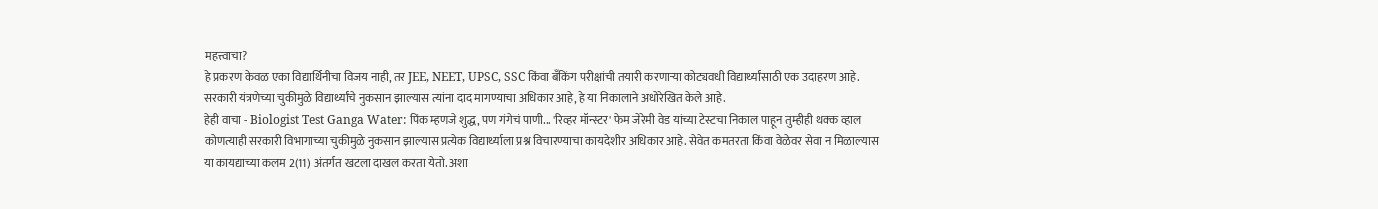महत्त्वाचा?
हे प्रकरण केवळ एका विद्यार्थिनीचा विजय नाही, तर JEE, NEET, UPSC, SSC किंवा बँकिंग परीक्षांची तयारी करणाऱ्या कोट्यवधी विद्यार्थ्यांसाठी एक उदाहरण आहे. सरकारी यंत्रणेच्या चुकीमुळे विद्यार्थ्यांचे नुकसान झाल्यास त्यांना दाद मागण्याचा अधिकार आहे, हे या निकालाने अधोरेखित केले आहे.
हेही वाचा - Biologist Test Ganga Water: पिंक म्हणजे शुद्ध, पण गंगेचं पाणी... 'रिव्हर मॉन्स्टर' फेम जेरेमी वेड यांच्या टेस्टचा निकाल पाहून तुम्हीही थक्क व्हाल
कोणत्याही सरकारी विभागाच्या चुकीमुळे नुकसान झाल्यास प्रत्येक विद्यार्थ्याला प्रश्न विचारण्याचा कायदेशीर अधिकार आहे. सेवेत कमतरता किंवा वेळेवर सेवा न मिळाल्यास या कायद्याच्या कलम 2(11) अंतर्गत खटला दाखल करता येतो. अशा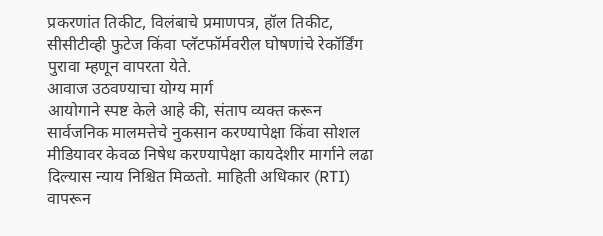प्रकरणांत तिकीट, विलंबाचे प्रमाणपत्र, हॉल तिकीट, सीसीटीव्ही फुटेज किंवा प्लॅटफॉर्मवरील घोषणांचे रेकॉर्डिंग पुरावा म्हणून वापरता येते.
आवाज उठवण्याचा योग्य मार्ग
आयोगाने स्पष्ट केले आहे की, संताप व्यक्त करून सार्वजनिक मालमत्तेचे नुकसान करण्यापेक्षा किंवा सोशल मीडियावर केवळ निषेध करण्यापेक्षा कायदेशीर मार्गाने लढा दिल्यास न्याय निश्चित मिळतो. माहिती अधिकार (RTI) वापरून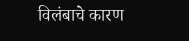विलंबाचे कारण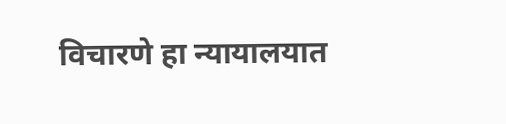विचारणे हा न्यायालयात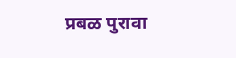प्रबळ पुरावा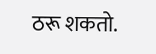ठरू शकतो.